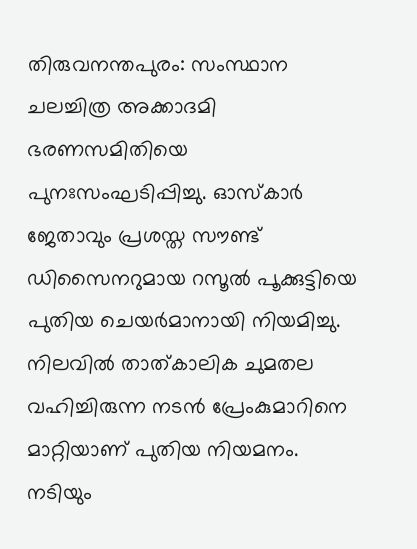തിരുവനന്തപുരം: സംസ്ഥാന ചലച്ചിത്ര അക്കാദമി ഭരണസമിതിയെ പുനഃസംഘടിപ്പിച്ചു. ഓസ്കാർ ജേതാവും പ്രശസ്ത സൗണ്ട് ഡിസൈനറുമായ റസൂൽ പൂക്കുട്ടിയെ പുതിയ ചെയർമാനായി നിയമിച്ചു. നിലവിൽ താത്കാലിക ചുമതല വഹിച്ചിരുന്ന നടൻ പ്രേംകുമാറിനെ മാറ്റിയാണ് പുതിയ നിയമനം.
നടിയും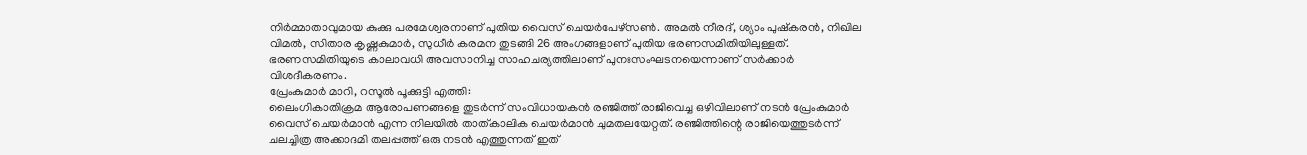നിർമ്മാതാവുമായ കുക്കു പരമേശ്വരനാണ് പുതിയ വൈസ് ചെയർപേഴ്സൺ. അമൽ നീരദ്, ശ്യാം പുഷ്കരൻ, നിഖില വിമൽ, സിതാര കൃഷ്ണകുമാർ, സുധീർ കരമന തുടങ്ങി 26 അംഗങ്ങളാണ് പുതിയ ഭരണസമിതിയിലുള്ളത്. ഭരണസമിതിയുടെ കാലാവധി അവസാനിച്ച സാഹചര്യത്തിലാണ് പുനഃസംഘടനയെന്നാണ് സർക്കാർ വിശദീകരണം.
പ്രേംകുമാർ മാറി, റസൂൽ പൂക്കുട്ടി എത്തി:
ലൈംഗികാതിക്രമ ആരോപണങ്ങളെ തുടർന്ന് സംവിധായകൻ രഞ്ജിത്ത് രാജിവെച്ച ഒഴിവിലാണ് നടൻ പ്രേംകുമാർ വൈസ് ചെയർമാൻ എന്ന നിലയിൽ താത്കാലിക ചെയർമാൻ ചുമതലയേറ്റത്. രഞ്ജിത്തിന്റെ രാജിയെത്തുടർന്ന് ചലച്ചിത്ര അക്കാദമി തലപ്പത്ത് ഒരു നടൻ എത്തുന്നത് ഇത്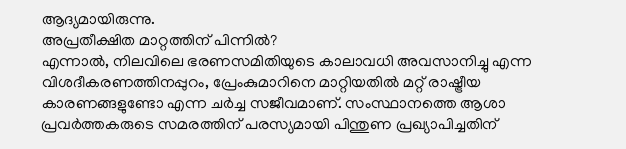ആദ്യമായിരുന്നു.
അപ്രതീക്ഷിത മാറ്റത്തിന് പിന്നിൽ?
എന്നാൽ, നിലവിലെ ഭരണസമിതിയുടെ കാലാവധി അവസാനിച്ചു എന്ന വിശദീകരണത്തിനപ്പുറം, പ്രേംകുമാറിനെ മാറ്റിയതിൽ മറ്റ് രാഷ്ട്രീയ കാരണങ്ങളുണ്ടോ എന്ന ചർച്ച സജീവമാണ്. സംസ്ഥാനത്തെ ആശാ പ്രവർത്തകരുടെ സമരത്തിന് പരസ്യമായി പിന്തുണ പ്രഖ്യാപിച്ചതിന്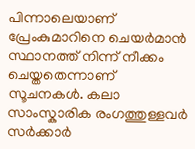പിന്നാലെയാണ് പ്രേംകുമാറിനെ ചെയർമാൻ സ്ഥാനത്ത് നിന്ന് നീക്കം ചെയ്തതെന്നാണ് സൂചനകൾ. കലാ സാംസ്കാരിക രംഗത്തുള്ളവർ സർക്കാർ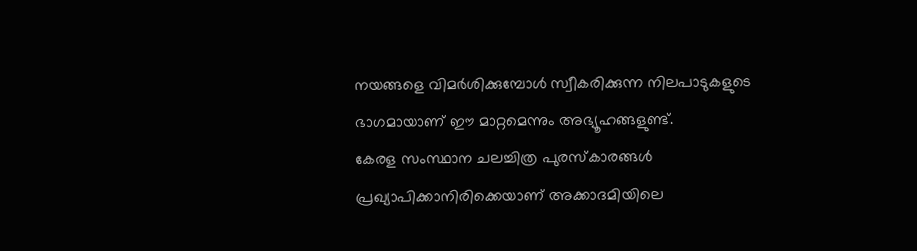നയങ്ങളെ വിമർശിക്കുമ്പോൾ സ്വീകരിക്കുന്ന നിലപാടുകളുടെ ഭാഗമായാണ് ഈ മാറ്റമെന്നും അഭ്യൂഹങ്ങളുണ്ട്.
കേരള സംസ്ഥാന ചലച്ചിത്ര പുരസ്കാരങ്ങൾ പ്രഖ്യാപിക്കാനിരിക്കെയാണ് അക്കാദമിയിലെ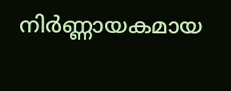നിർണ്ണായകമായ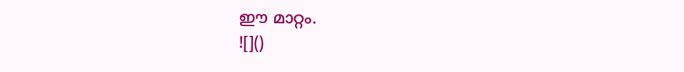ഈ മാറ്റം.
![]()